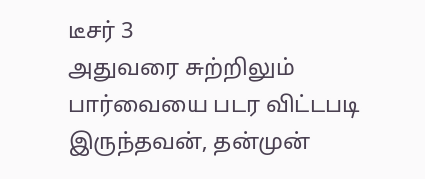டீசர் 3
அதுவரை சுற்றிலும் பார்வையை படர விட்டபடி இருந்தவன், தன்முன்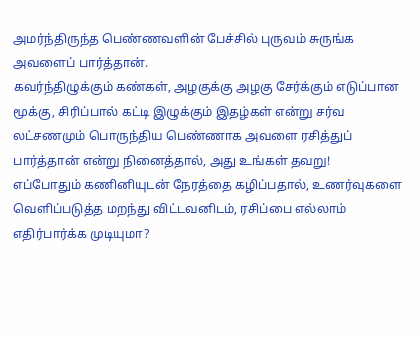அமர்ந்திருந்த பெண்ணவளின் பேச்சில் புருவம் சுருங்க அவளைப் பார்த்தான்.
கவர்ந்திழுக்கும் கண்கள், அழகுக்கு அழகு சேர்க்கும் எடுப்பான மூக்கு, சிரிப்பால் கட்டி இழுக்கும் இதழ்கள் என்று சர்வ லட்சணமும் பொருந்திய பெண்ணாக அவளை ரசித்துப் பார்த்தான் என்று நினைத்தால், அது உங்கள் தவறு!
எப்போதும் கணினியுடன் நேரத்தை கழிப்பதால், உணர்வுகளை வெளிப்படுத்த மறந்து விட்டவனிடம், ரசிப்பை எல்லாம் எதிர்பார்க்க முடியுமா?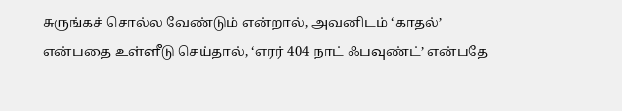சுருங்கச் சொல்ல வேண்டும் என்றால், அவனிடம் ‘காதல்’ என்பதை உள்ளீடு செய்தால், ‘எரர் 404 நாட் ஃபவுண்ட்’ என்பதே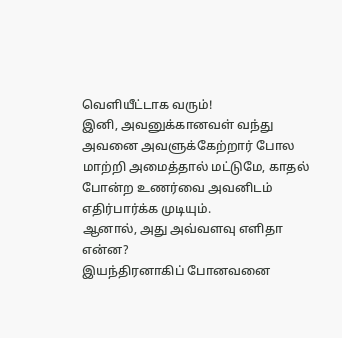வெளியீட்டாக வரும்!
இனி, அவனுக்கானவள் வந்து அவனை அவளுக்கேற்றார் போல மாற்றி அமைத்தால் மட்டுமே, காதல் போன்ற உணர்வை அவனிடம் எதிர்பார்க்க முடியும்.
ஆனால், அது அவ்வளவு எளிதா என்ன?
இயந்திரனாகிப் போனவனை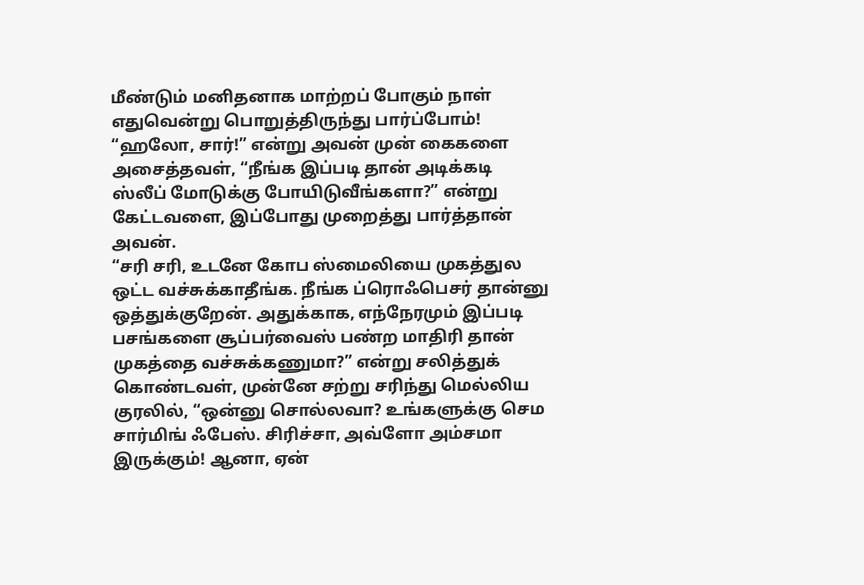மீண்டும் மனிதனாக மாற்றப் போகும் நாள் எதுவென்று பொறுத்திருந்து பார்ப்போம்!
“ஹலோ, சார்!” என்று அவன் முன் கைகளை அசைத்தவள், “நீங்க இப்படி தான் அடிக்கடி ஸ்லீப் மோடுக்கு போயிடுவீங்களா?” என்று கேட்டவளை, இப்போது முறைத்து பார்த்தான் அவன்.
“சரி சரி, உடனே கோப ஸ்மைலியை முகத்துல ஒட்ட வச்சுக்காதீங்க. நீங்க ப்ரொஃபெசர் தான்னு ஒத்துக்குறேன். அதுக்காக, எந்நேரமும் இப்படி பசங்களை சூப்பர்வைஸ் பண்ற மாதிரி தான் முகத்தை வச்சுக்கணுமா?” என்று சலித்துக் கொண்டவள், முன்னே சற்று சரிந்து மெல்லிய குரலில், “ஒன்னு சொல்லவா? உங்களுக்கு செம சார்மிங் ஃபேஸ். சிரிச்சா, அவ்ளோ அம்சமா இருக்கும்! ஆனா, ஏன்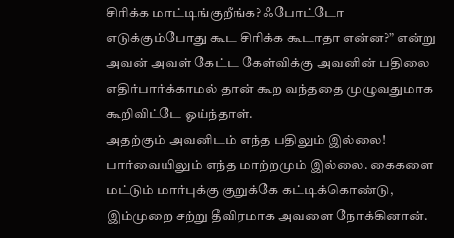சிரிக்க மாட்டிங்குறீங்க? ஃபோட்டோ எடுக்கும்போது கூட சிரிக்க கூடாதா என்ன?” என்று அவன் அவள் கேட்ட கேள்விக்கு அவனின் பதிலை எதிர்பார்க்காமல் தான் கூற வந்ததை முழுவதுமாக கூறிவிட்டே ஓய்ந்தாள்.
அதற்கும் அவனிடம் எந்த பதிலும் இல்லை!
பார்வையிலும் எந்த மாற்றமும் இல்லை. கைகளை மட்டும் மார்புக்கு குறுக்கே கட்டிக்கொண்டு, இம்முறை சற்று தீவிரமாக அவளை நோக்கினான்.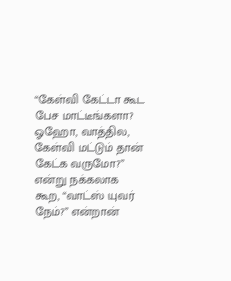“கேள்வி கேட்டா கூட பேச மாட்டீங்களா? ஓஹோ, வாத்தில, கேள்வி மட்டும் தான் கேட்க வருமோ?” என்று நக்கலாக கூற, “வாட்ஸ் யுவர் நேம்?” என்றான்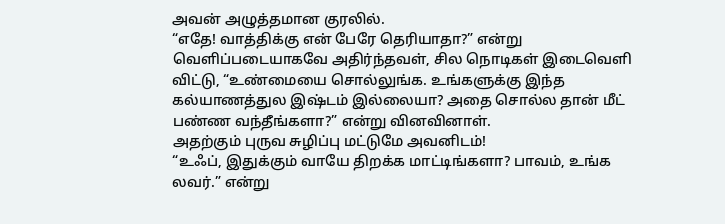அவன் அழுத்தமான குரலில்.
“எதே! வாத்திக்கு என் பேரே தெரியாதா?” என்று வெளிப்படையாகவே அதிர்ந்தவள், சில நொடிகள் இடைவெளி விட்டு, “உண்மையை சொல்லுங்க. உங்களுக்கு இந்த கல்யாணத்துல இஷ்டம் இல்லையா? அதை சொல்ல தான் மீட் பண்ண வந்தீங்களா?” என்று வினவினாள்.
அதற்கும் புருவ சுழிப்பு மட்டுமே அவனிடம்!
“உஃப், இதுக்கும் வாயே திறக்க மாட்டிங்களா? பாவம், உங்க லவர்.” என்று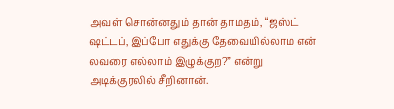அவள் சொன்னதும் தான் தாமதம், “ஜஸ்ட் ஷட்டப், இப்போ எதுக்கு தேவையில்லாம என் லவரை எல்லாம் இழுக்குற?” என்று அடிக்குரலில் சீறினான்.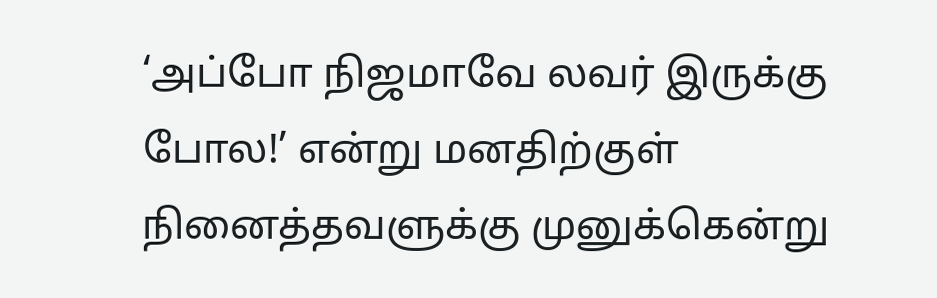‘அப்போ நிஜமாவே லவர் இருக்கு போல!’ என்று மனதிற்குள் நினைத்தவளுக்கு முனுக்கென்று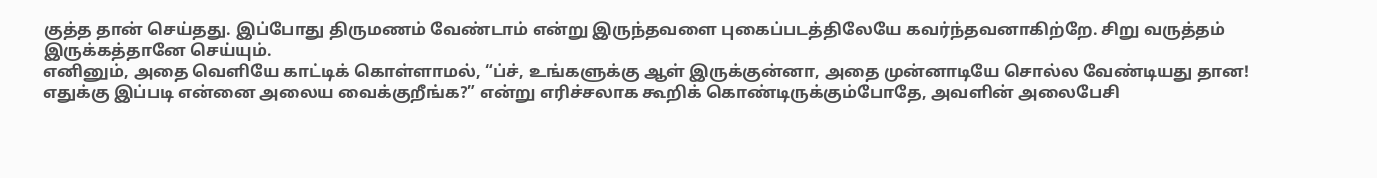குத்த தான் செய்தது. இப்போது திருமணம் வேண்டாம் என்று இருந்தவளை புகைப்படத்திலேயே கவர்ந்தவனாகிற்றே. சிறு வருத்தம் இருக்கத்தானே செய்யும்.
எனினும், அதை வெளியே காட்டிக் கொள்ளாமல், “ப்ச், உங்களுக்கு ஆள் இருக்குன்னா, அதை முன்னாடியே சொல்ல வேண்டியது தான! எதுக்கு இப்படி என்னை அலைய வைக்குறீங்க?” என்று எரிச்சலாக கூறிக் கொண்டிருக்கும்போதே, அவளின் அலைபேசி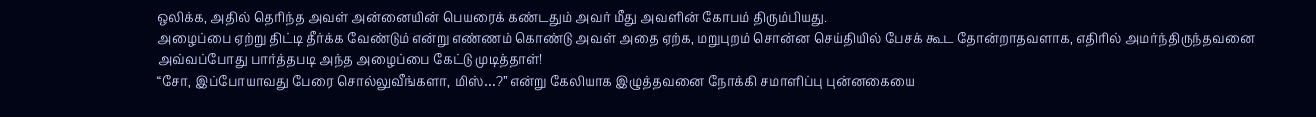ஒலிக்க, அதில் தெரிந்த அவள் அன்னையின் பெயரைக் கண்டதும் அவர் மீது அவளின் கோபம் திரும்பியது.
அழைப்பை ஏற்று திட்டி தீர்க்க வேண்டும் என்று எண்ணம் கொண்டு அவள் அதை ஏற்க, மறுபுறம் சொன்ன செய்தியில் பேசக் கூட தோன்றாதவளாக, எதிரில் அமர்ந்திருந்தவனை அவ்வப்போது பார்த்தபடி அந்த அழைப்பை கேட்டு முடித்தாள்!
“சோ, இப்போயாவது பேரை சொல்லுவீங்களா, மிஸ்…?” என்று கேலியாக இழுத்தவனை நோக்கி சமாளிப்பு புன்னகையை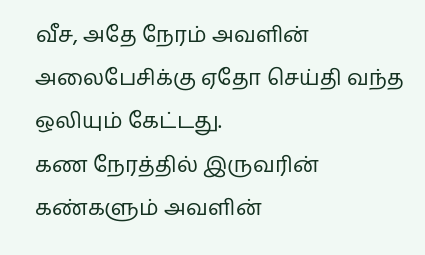வீச, அதே நேரம் அவளின் அலைபேசிக்கு ஏதோ செய்தி வந்த ஒலியும் கேட்டது.
கண நேரத்தில் இருவரின் கண்களும் அவளின்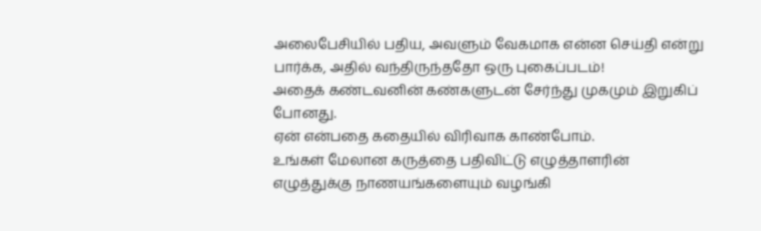அலைபேசியில் பதிய, அவளும் வேகமாக என்ன செய்தி என்று பார்க்க, அதில் வந்திருந்ததோ ஒரு புகைப்படம்!
அதைக் கண்டவனின் கண்களுடன் சேர்ந்து முகமும் இறுகிப் போனது.
ஏன் என்பதை கதையில் விரிவாக காண்போம்.
உங்கள் மேலான கருத்தை பதிவிட்டு எழுத்தாளரின் எழுத்துக்கு நாணயங்களையும் வழங்கி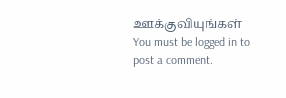ஊக்குவியுங்கள்
You must be logged in to post a comment.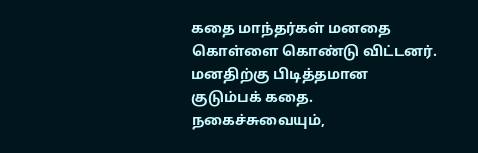கதை மாந்தர்கள் மனதை கொள்ளை கொண்டு விட்டனர். மனதிற்கு பிடித்தமான குடும்பக் கதை. நகைச்சுவையும்,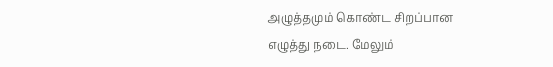அழுத்தமும் கொண்ட சிறப்பான எழுத்து நடை. மேலும்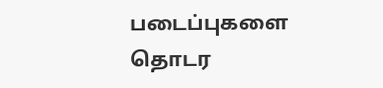படைப்புகளை தொடர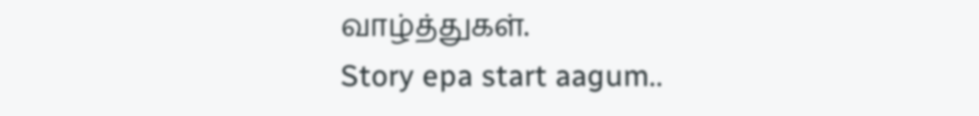வாழ்த்துகள்.
Story epa start aagum..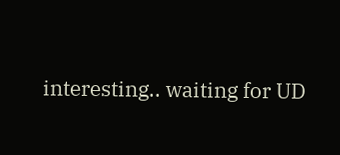interesting.. waiting for UD